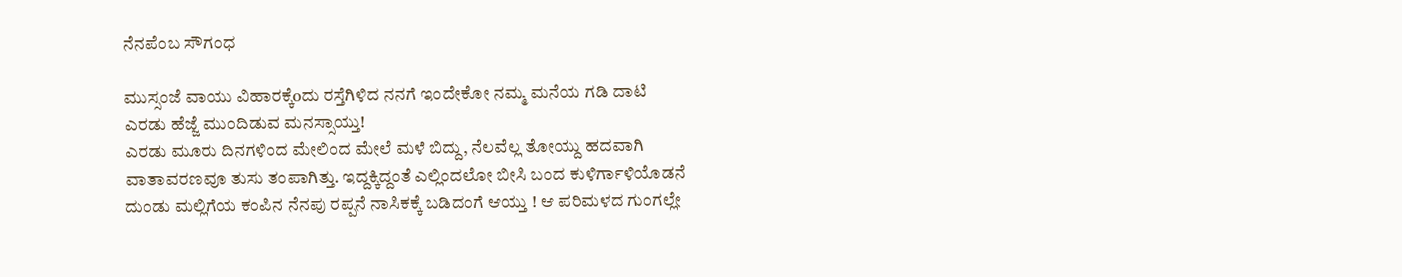ನೆನಪೆಂಬ ಸೌಗಂಧ

ಮುಸ್ಸಂಜೆ ವಾಯು ವಿಹಾರಕ್ಕೆoದು ರಸ್ತೆಗಿಳಿದ ನನಗೆ ಇಂದೇಕೋ ನಮ್ಮ ಮನೆಯ ಗಡಿ ದಾಟಿ ಎರಡು ಹೆಜ್ಜೆ ಮುಂದಿಡುವ ಮನಸ್ಸಾಯ್ತು!
ಎರಡು ಮೂರು ದಿನಗಳಿಂದ ಮೇಲಿಂದ ಮೇಲೆ ಮಳೆ ಬಿದ್ದು, ನೆಲವೆಲ್ಲ ತೋಯ್ದು ಹದವಾಗಿ ವಾತಾವರಣವೂ ತುಸು ತಂಪಾಗಿತ್ತು. ಇದ್ದಕ್ಕಿದ್ದಂತೆ ಎಲ್ಲಿಂದಲೋ ಬೀಸಿ ಬಂದ ಕುಳಿರ್ಗಾಳಿಯೊಡನೆ ದುಂಡು ಮಲ್ಲಿಗೆಯ ಕಂಪಿನ ನೆನಪು ರಪ್ಪನೆ ನಾಸಿಕಕ್ಕೆ ಬಡಿದಂಗೆ ಆಯ್ತು ! ಆ ಪರಿಮಳದ ಗುಂಗಲ್ಲೇ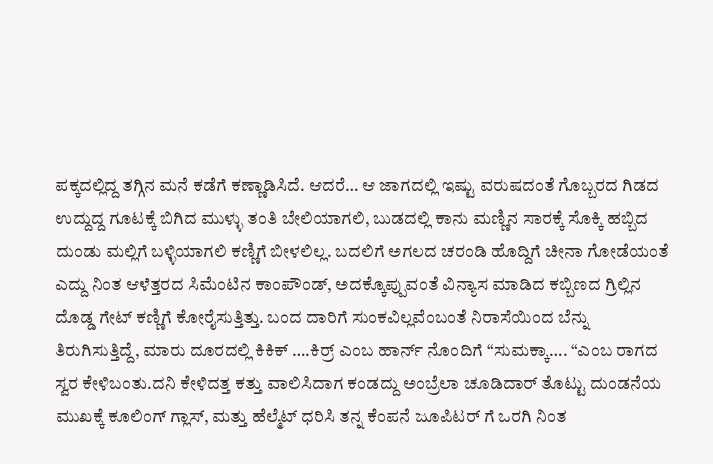ಪಕ್ಕದಲ್ಲಿದ್ದ ತಗ್ಗಿನ ಮನೆ ಕಡೆಗೆ ಕಣ್ಣಾಡಿಸಿದೆ. ಆದರೆ… ಆ ಜಾಗದಲ್ಲಿ ಇಷ್ಟು ವರುಷದಂತೆ ಗೊಬ್ಬರದ ಗಿಡದ ಉದ್ದುದ್ದ ಗೂಟಕ್ಕೆ ಬಿಗಿದ ಮುಳ್ಳು ತಂತಿ ಬೇಲಿಯಾಗಲಿ, ಬುಡದಲ್ಲಿ ಕಾನು ಮಣ್ಣಿನ ಸಾರಕ್ಕೆ ಸೊಕ್ಕಿ ಹಬ್ಬಿದ ದುಂಡು ಮಲ್ಲಿಗೆ ಬಳ್ಳಿಯಾಗಲಿ ಕಣ್ಣಿಗೆ ಬೀಳಲಿಲ್ಲ. ಬದಲಿಗೆ ಅಗಲದ ಚರಂಡಿ ಹೊದ್ದಿಗೆ ಚೀನಾ ಗೋಡೆಯಂತೆ ಎದ್ದು ನಿಂತ ಆಳೆತ್ತರದ ಸಿಮೆಂಟಿನ ಕಾಂಪೌಂಡ್, ಅದಕ್ಕೊಪ್ಪುವಂತೆ ವಿನ್ಯಾಸ ಮಾಡಿದ ಕಬ್ಬಿಣದ ಗ್ರಿಲ್ಲಿನ ದೊಡ್ಡ ಗೇಟ್ ಕಣ್ಣಿಗೆ ಕೋರೈಸುತ್ತಿತ್ತು. ಬಂದ ದಾರಿಗೆ ಸುಂಕವಿಲ್ಲವೆಂಬಂತೆ ನಿರಾಸೆಯಿಂದ ಬೆನ್ನು ತಿರುಗಿಸುತ್ತಿದ್ದೆ, ಮಾರು ದೂರದಲ್ಲಿ ಕಿಕಿಕ್ ….ಕಿರ್ರ್ ಎಂಬ ಹಾರ್ನ್ ನೊಂದಿಗೆ “ಸುಮಕ್ಕಾ…. “ಎಂಬ ರಾಗದ ಸ್ವರ ಕೇಳಿಬಂತು.ದನಿ ಕೇಳಿದತ್ತ ಕತ್ತು ವಾಲಿಸಿದಾಗ ಕಂಡದ್ದು ಅಂಬ್ರೆಲಾ ಚೂಡಿದಾರ್ ತೊಟ್ಟು ದುಂಡನೆಯ ಮುಖಕ್ಕೆ ಕೂಲಿಂಗ್ ಗ್ಲಾಸ್, ಮತ್ತು ಹೆಲ್ಮೆಟ್ ಧರಿಸಿ ತನ್ನ ಕೆಂಪನೆ ಜೂಪಿಟರ್ ಗೆ ಒರಗಿ ನಿಂತ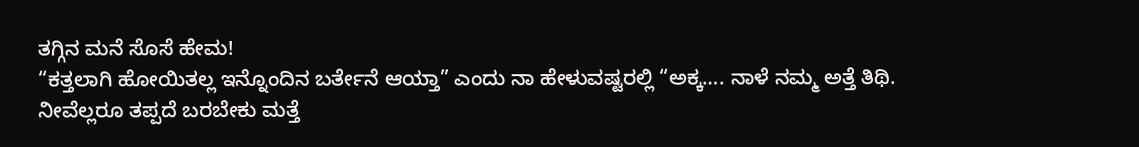ತಗ್ಗಿನ ಮನೆ ಸೊಸೆ ಹೇಮ!
“ಕತ್ತಲಾಗಿ ಹೋಯಿತಲ್ಲ ಇನ್ನೊಂದಿನ ಬರ್ತೇನೆ ಆಯ್ತಾ” ಎಂದು ನಾ ಹೇಳುವಷ್ಟರಲ್ಲಿ “ಅಕ್ಕ…. ನಾಳೆ ನಮ್ಮ ಅತ್ತೆ ತಿಥಿ. ನೀವೆಲ್ಲರೂ ತಪ್ಪದೆ ಬರಬೇಕು ಮತ್ತೆ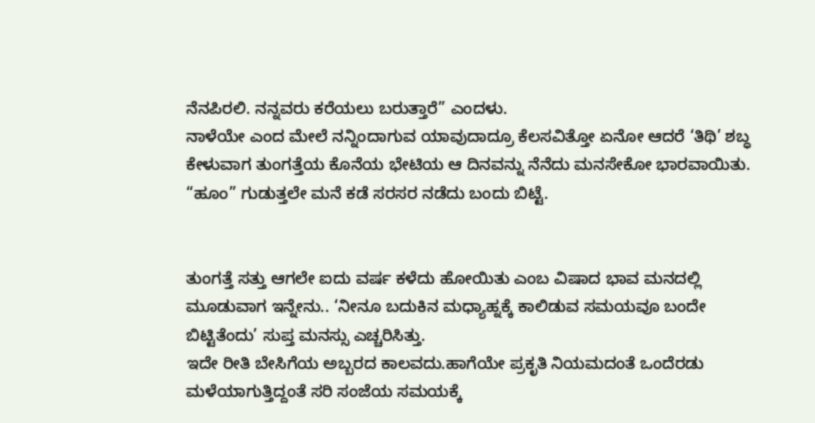ನೆನಪಿರಲಿ. ನನ್ನವರು ಕರೆಯಲು ಬರುತ್ತಾರೆ” ಎಂದಳು.
ನಾಳೆಯೇ ಎಂದ ಮೇಲೆ ನನ್ನಿಂದಾಗುವ ಯಾವುದಾದ್ರೂ ಕೆಲಸವಿತ್ತೋ ಏನೋ ಆದರೆ ‘ತಿಥಿ’ ಶಬ್ಧ ಕೇಳುವಾಗ ತುಂಗತ್ತೆಯ ಕೊನೆಯ ಭೇಟಿಯ ಆ ದಿನವನ್ನು ನೆನೆದು ಮನಸೇಕೋ ಭಾರವಾಯಿತು. “ಹೂಂ” ಗುಡುತ್ತಲೇ ಮನೆ ಕಡೆ ಸರಸರ ನಡೆದು ಬಂದು ಬಿಟ್ಟೆ.


ತುಂಗತ್ತೆ ಸತ್ತು ಆಗಲೇ ಐದು ವರ್ಷ ಕಳೆದು ಹೋಯಿತು ಎಂಬ ವಿಷಾದ ಭಾವ ಮನದಲ್ಲಿ ಮೂಡುವಾಗ ಇನ್ನೇನು.. ‘ನೀನೂ ಬದುಕಿನ ಮಧ್ಯಾಹ್ನಕ್ಕೆ ಕಾಲಿಡುವ ಸಮಯವೂ ಬಂದೇ ಬಿಟ್ಟಿತೆಂದು’ ಸುಪ್ತ ಮನಸ್ಸು ಎಚ್ಚರಿಸಿತ್ತು.
ಇದೇ ರೀತಿ ಬೇಸಿಗೆಯ ಅಬ್ಬರದ ಕಾಲವದು.ಹಾಗೆಯೇ ಪ್ರಕೃತಿ ನಿಯಮದಂತೆ ಒಂದೆರಡು ಮಳೆಯಾಗುತ್ತಿದ್ದಂತೆ ಸರಿ ಸಂಜೆಯ ಸಮಯಕ್ಕೆ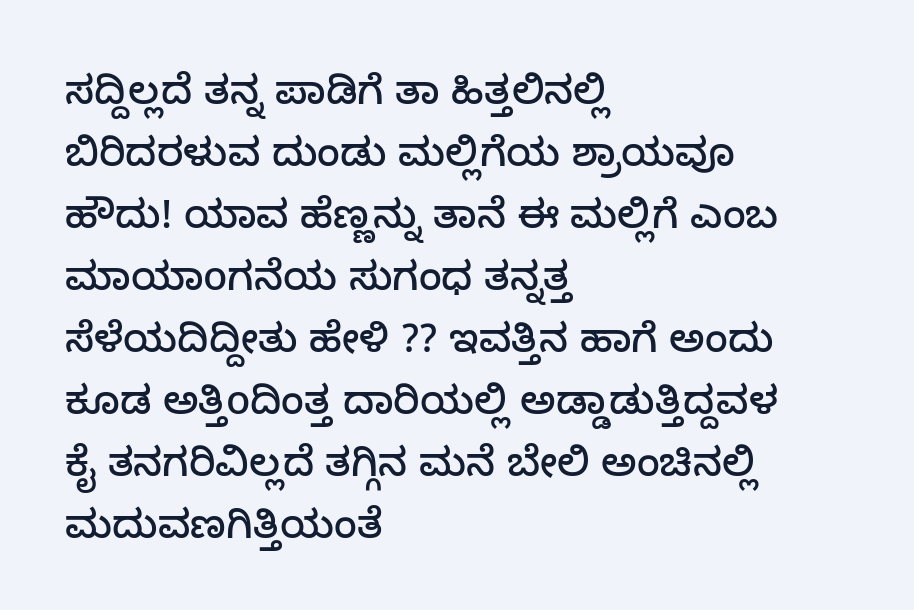ಸದ್ದಿಲ್ಲದೆ ತನ್ನ ಪಾಡಿಗೆ ತಾ ಹಿತ್ತಲಿನಲ್ಲಿ ಬಿರಿದರಳುವ ದುಂಡು ಮಲ್ಲಿಗೆಯ ಶ್ರಾಯವೂ ಹೌದು! ಯಾವ ಹೆಣ್ಣನ್ನು ತಾನೆ ಈ ಮಲ್ಲಿಗೆ ಎಂಬ ಮಾಯಾoಗನೆಯ ಸುಗಂಧ ತನ್ನತ್ತ ಸೆಳೆಯದಿದ್ದೀತು ಹೇಳಿ ?? ಇವತ್ತಿನ ಹಾಗೆ ಅಂದು ಕೂಡ ಅತ್ತಿoದಿಂತ್ತ ದಾರಿಯಲ್ಲಿ ಅಡ್ಡಾಡುತ್ತಿದ್ದವಳ ಕೈ ತನಗರಿವಿಲ್ಲದೆ ತಗ್ಗಿನ ಮನೆ ಬೇಲಿ ಅಂಚಿನಲ್ಲಿ ಮದುವಣಗಿತ್ತಿಯಂತೆ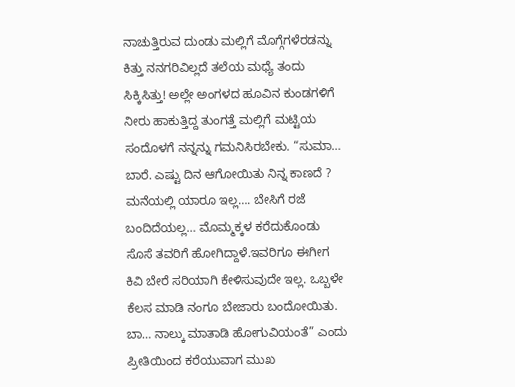ನಾಚುತ್ತಿರುವ ದುಂಡು ಮಲ್ಲಿಗೆ ಮೊಗ್ಗೆಗಳೆರಡನ್ನು ಕಿತ್ತು ನನಗರಿವಿಲ್ಲದೆ ತಲೆಯ ಮಧ್ಯೆ ತಂದು ಸಿಕ್ಕಿಸಿತ್ತು! ಅಲ್ಲೇ ಅಂಗಳದ ಹೂವಿನ ಕುಂಡಗಳಿಗೆ ನೀರು ಹಾಕುತ್ತಿದ್ದ ತುಂಗತ್ತೆ ಮಲ್ಲಿಗೆ ಮಟ್ಟಿಯ ಸಂದೊಳಗೆ ನನ್ನನ್ನು ಗಮನಿಸಿರಬೇಕು. “ಸುಮಾ… ಬಾರೆ. ಎಷ್ಟು ದಿನ ಆಗೋಯಿತು ನಿನ್ನ ಕಾಣದೆ ? ಮನೆಯಲ್ಲಿ ಯಾರೂ ಇಲ್ಲ…. ಬೇಸಿಗೆ ರಜೆ ಬಂದಿದೆಯಲ್ಲ… ಮೊಮ್ಮಕ್ಕಳ ಕರೆದುಕೊಂಡು ಸೊಸೆ ತವರಿಗೆ ಹೋಗಿದ್ದಾಳೆ.ಇವರಿಗೂ ಈಗೀಗ ಕಿವಿ ಬೇರೆ ಸರಿಯಾಗಿ ಕೇಳಿಸುವುದೇ ಇಲ್ಲ. ಒಬ್ಬಳೇ ಕೆಲಸ ಮಾಡಿ ನಂಗೂ ಬೇಜಾರು ಬಂದೋಯಿತು. ಬಾ… ನಾಲ್ಕು ಮಾತಾಡಿ ಹೋಗುವಿಯಂತೆ” ಎಂದು ಪ್ರೀತಿಯಿಂದ ಕರೆಯುವಾಗ ಮುಖ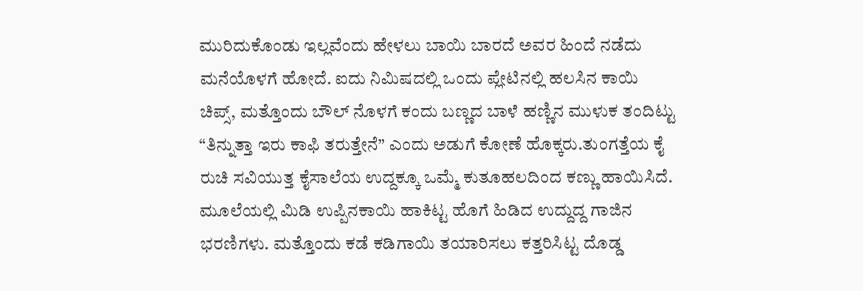ಮುರಿದುಕೊಂಡು ಇಲ್ಲವೆಂದು ಹೇಳಲು ಬಾಯಿ ಬಾರದೆ ಅವರ ಹಿಂದೆ ನಡೆದು ಮನೆಯೊಳಗೆ ಹೋದೆ. ಐದು ನಿಮಿಷದಲ್ಲಿ ಒಂದು ಪ್ಲೇಟಿನಲ್ಲಿ ಹಲಸಿನ ಕಾಯಿ ಚಿಪ್ಸ್, ಮತ್ತೊಂದು ಬೌಲ್ ನೊಳಗೆ ಕಂದು ಬಣ್ಣದ ಬಾಳೆ ಹಣ್ಣಿನ ಮುಳುಕ ತಂದಿಟ್ಟು “ತಿನ್ನುತ್ತಾ ಇರು ಕಾಫಿ ತರುತ್ತೇನೆ” ಎಂದು ಅಡುಗೆ ಕೋಣೆ ಹೊಕ್ಕರು.ತುಂಗತ್ತೆಯ ಕೈ ರುಚಿ ಸವಿಯುತ್ತ ಕೈಸಾಲೆಯ ಉದ್ದಕ್ಕೂ ಒಮ್ಮೆ ಕುತೂಹಲದಿಂದ ಕಣ್ಣು ಹಾಯಿಸಿದೆ.
ಮೂಲೆಯಲ್ಲಿ ಮಿಡಿ ಉಪ್ಪಿನಕಾಯಿ ಹಾಕಿಟ್ಟ ಹೊಗೆ ಹಿಡಿದ ಉದ್ದುದ್ದ ಗಾಜಿನ ಭರಣಿಗಳು. ಮತ್ತೊಂದು ಕಡೆ ಕಡಿಗಾಯಿ ತಯಾರಿಸಲು ಕತ್ತರಿಸಿಟ್ಟ ದೊಡ್ಡ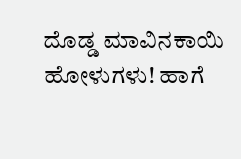ದೊಡ್ಡ ಮಾವಿನಕಾಯಿ ಹೋಳುಗಳು! ಹಾಗೆ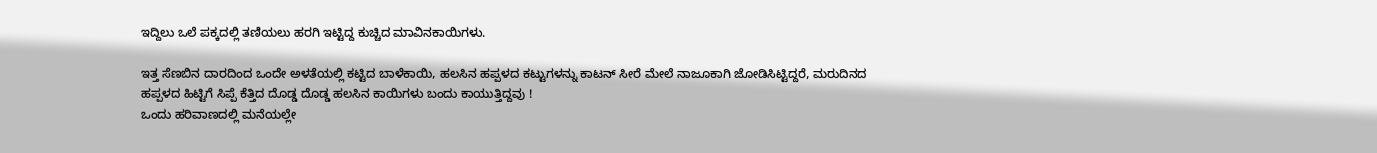ಇದ್ದಿಲು ಒಲೆ ಪಕ್ಕದಲ್ಲಿ ತಣಿಯಲು ಹರಗಿ ಇಟ್ಟಿದ್ದ ಕುಚ್ಚಿದ ಮಾವಿನಕಾಯಿಗಳು.

ಇತ್ತ ಸೆಣಬಿನ ದಾರದಿಂದ ಒಂದೇ ಅಳತೆಯಲ್ಲಿ ಕಟ್ಟಿದ ಬಾಳೆಕಾಯಿ, ಹಲಸಿನ ಹಪ್ಪಳದ ಕಟ್ಟುಗಳನ್ನು ಕಾಟನ್ ಸೀರೆ ಮೇಲೆ ನಾಜೂಕಾಗಿ ಜೋಡಿಸಿಟ್ಟಿದ್ದರೆ, ಮರುದಿನದ ಹಪ್ಪಳದ ಹಿಟ್ಟಿಗೆ ಸಿಪ್ಪೆ ಕೆತ್ತಿದ ದೊಡ್ಡ ದೊಡ್ಡ ಹಲಸಿನ ಕಾಯಿಗಳು ಬಂದು ಕಾಯುತ್ತಿದ್ದವು !
ಒಂದು ಹರಿವಾಣದಲ್ಲಿ ಮನೆಯಲ್ಲೇ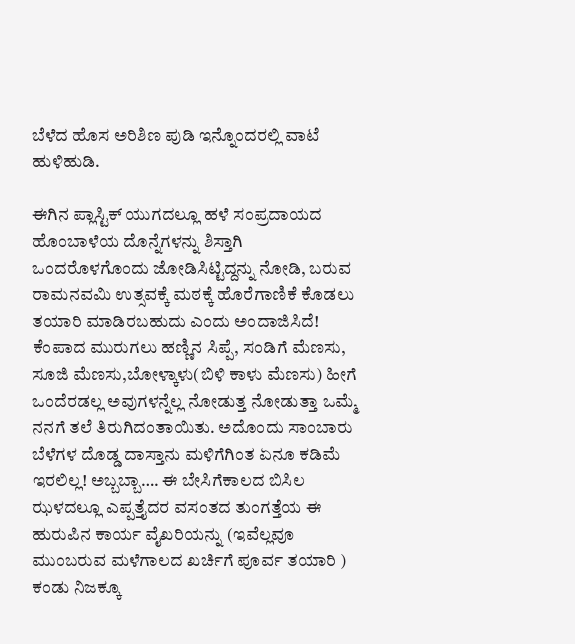ಬೆಳೆದ ಹೊಸ ಅರಿಶಿಣ ಪುಡಿ ಇನ್ನೊಂದರಲ್ಲಿ ವಾಟೆ ಹುಳಿಹುಡಿ.

ಈಗಿನ ಪ್ಲಾಸ್ಟಿಕ್ ಯುಗದಲ್ಲೂ ಹಳೆ ಸಂಪ್ರದಾಯದ ಹೊಂಬಾಳೆಯ ದೊನ್ನೆಗಳನ್ನು ಶಿಸ್ತಾಗಿ ಒಂದರೊಳಗೊಂದು ಜೋಡಿಸಿಟ್ಟಿದ್ದನ್ನು ನೋಡಿ, ಬರುವ ರಾಮನವಮಿ ಉತ್ಸವಕ್ಕೆ ಮಠಕ್ಕೆ ಹೊರೆಗಾಣಿಕೆ ಕೊಡಲು ತಯಾರಿ ಮಾಡಿರಬಹುದು ಎಂದು ಅಂದಾಜಿಸಿದೆ!
ಕೆಂಪಾದ ಮುರುಗಲು ಹಣ್ಣಿನ ಸಿಪ್ಪೆ, ಸಂಡಿಗೆ ಮೆಣಸು, ಸೂಜಿ ಮೆಣಸು,ಬೋಳ್ಕಾಳು(ಬಿಳಿ ಕಾಳು ಮೆಣಸು) ಹೀಗೆ ಒಂದೆರಡಲ್ಲ ಅವುಗಳನ್ನೆಲ್ಲ ನೋಡುತ್ತ ನೋಡುತ್ತಾ ಒಮ್ಮೆ ನನಗೆ ತಲೆ ತಿರುಗಿದಂತಾಯಿತು. ಅದೊಂದು ಸಾಂಬಾರು ಬೆಳೆಗಳ ದೊಡ್ಡ ದಾಸ್ತಾನು ಮಳಿಗೆಗಿಂತ ಏನೂ ಕಡಿಮೆ ಇರಲಿಲ್ಲ! ಅಬ್ಬಬ್ಬಾ…. ಈ ಬೇಸಿಗೆಕಾಲದ ಬಿಸಿಲ ಝಳದಲ್ಲೂ ಎಪ್ಪತ್ತೈದರ ವಸಂತದ ತುಂಗತ್ತೆಯ ಈ ಹುರುಪಿನ ಕಾರ್ಯ ವೈಖರಿಯನ್ನು (ಇವೆಲ್ಲವೂ ಮುಂಬರುವ ಮಳೆಗಾಲದ ಖರ್ಚಿಗೆ ಪೂರ್ವ ತಯಾರಿ ) ಕಂಡು ನಿಜಕ್ಕೂ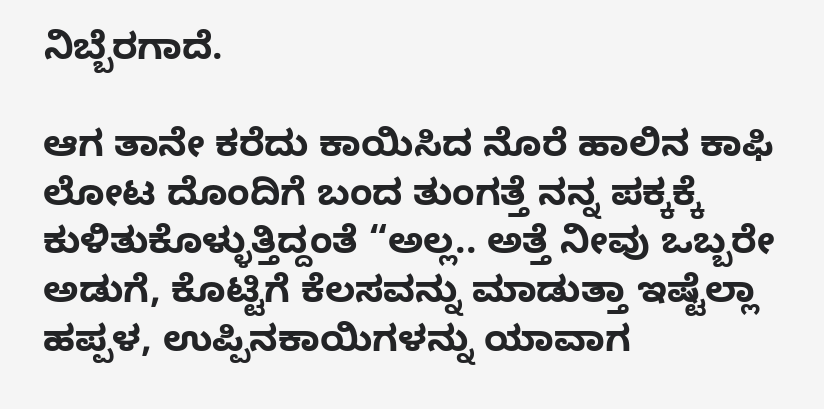ನಿಬ್ಬೆರಗಾದೆ.

ಆಗ ತಾನೇ ಕರೆದು ಕಾಯಿಸಿದ ನೊರೆ ಹಾಲಿನ ಕಾಫಿ ಲೋಟ ದೊಂದಿಗೆ ಬಂದ ತುಂಗತ್ತೆ ನನ್ನ ಪಕ್ಕಕ್ಕೆ ಕುಳಿತುಕೊಳ್ಳುತ್ತಿದ್ದಂತೆ “ಅಲ್ಲ.. ಅತ್ತೆ ನೀವು ಒಬ್ಬರೇ ಅಡುಗೆ, ಕೊಟ್ಟಿಗೆ ಕೆಲಸವನ್ನು ಮಾಡುತ್ತಾ ಇಷ್ಟೆಲ್ಲಾ ಹಪ್ಪಳ, ಉಪ್ಪಿನಕಾಯಿಗಳನ್ನು ಯಾವಾಗ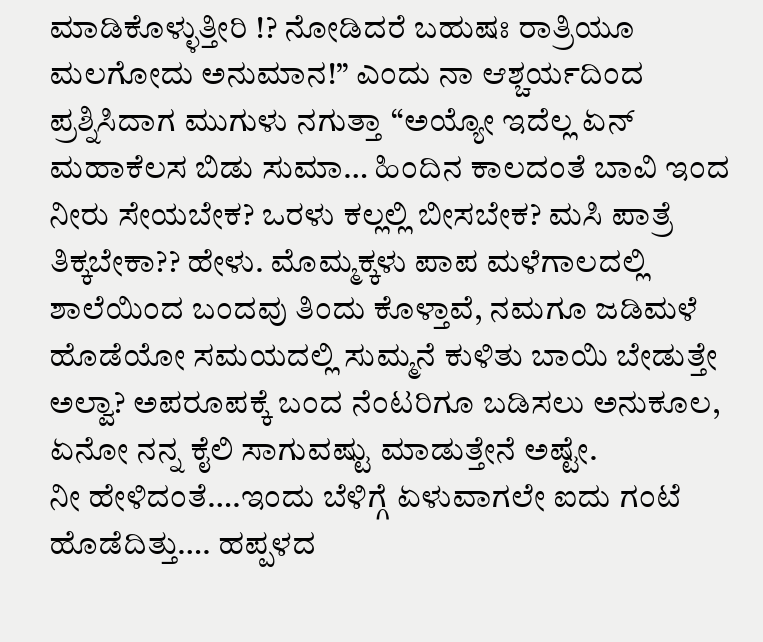ಮಾಡಿಕೊಳ್ಳುತ್ತೀರಿ !? ನೋಡಿದರೆ ಬಹುಷಃ ರಾತ್ರಿಯೂ ಮಲಗೋದು ಅನುಮಾನ!” ಎಂದು ನಾ ಆಶ್ಚರ್ಯದಿಂದ ಪ್ರಶ್ನಿಸಿದಾಗ ಮುಗುಳು ನಗುತ್ತಾ “ಅಯ್ಯೋ ಇದೆಲ್ಲ ಏನ್ ಮಹಾಕೆಲಸ ಬಿಡು ಸುಮಾ… ಹಿಂದಿನ ಕಾಲದಂತೆ ಬಾವಿ ಇಂದ ನೀರು ಸೇಯಬೇಕ? ಒರಳು ಕಲ್ಲಲ್ಲಿ ಬೀಸಬೇಕ? ಮಸಿ ಪಾತ್ರೆ ತಿಕ್ಕಬೇಕಾ?? ಹೇಳು. ಮೊಮ್ಮಕ್ಕಳು ಪಾಪ ಮಳೆಗಾಲದಲ್ಲಿ ಶಾಲೆಯಿಂದ ಬಂದವು ತಿಂದು ಕೊಳ್ತಾವೆ, ನಮಗೂ ಜಡಿಮಳೆ ಹೊಡೆಯೋ ಸಮಯದಲ್ಲಿ ಸುಮ್ಮನೆ ಕುಳಿತು ಬಾಯಿ ಬೇಡುತ್ತೇ ಅಲ್ವಾ? ಅಪರೂಪಕ್ಕೆ ಬಂದ ನೆಂಟರಿಗೂ ಬಡಿಸಲು ಅನುಕೂಲ, ಏನೋ ನನ್ನ ಕೈಲಿ ಸಾಗುವಷ್ಟು ಮಾಡುತ್ತೇನೆ ಅಷ್ಟೇ.
ನೀ ಹೇಳಿದಂತೆ….ಇಂದು ಬೆಳಿಗ್ಗೆ ಏಳುವಾಗಲೇ ಐದು ಗಂಟೆ ಹೊಡೆದಿತ್ತು…. ಹಪ್ಪಳದ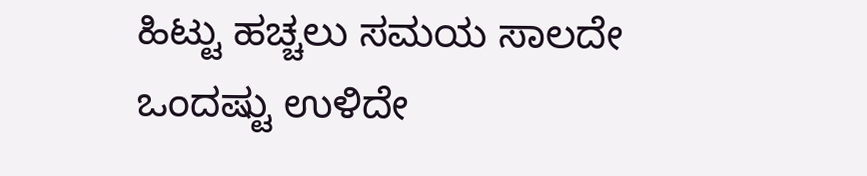ಹಿಟ್ಟು ಹಚ್ಚಲು ಸಮಯ ಸಾಲದೇ ಒಂದಷ್ಟು ಉಳಿದೇ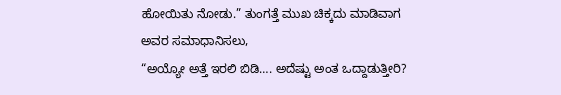ಹೋಯಿತು ನೋಡು.” ತುಂಗತ್ತೆ ಮುಖ ಚಿಕ್ಕದು ಮಾಡಿವಾಗ ಅವರ ಸಮಾಧಾನಿಸಲು,
“ಅಯ್ಯೋ ಅತ್ತೆ ಇರಲಿ ಬಿಡಿ…. ಅದೆಷ್ಟು ಅಂತ ಒದ್ದಾಡುತ್ತೀರಿ?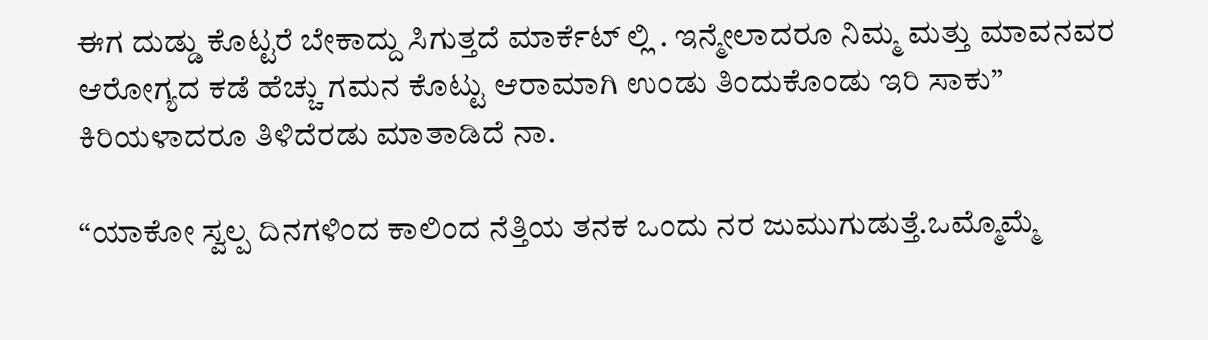ಈಗ ದುಡ್ಡು ಕೊಟ್ಟರೆ ಬೇಕಾದ್ದು ಸಿಗುತ್ತದೆ ಮಾರ್ಕೆಟ್ ಲ್ಲಿ . ಇನ್ಮೇಲಾದರೂ ನಿಮ್ಮ ಮತ್ತು ಮಾವನವರ ಆರೋಗ್ಯದ ಕಡೆ ಹೆಚ್ಚು ಗಮನ ಕೊಟ್ಟು ಆರಾಮಾಗಿ ಉಂಡು ತಿಂದುಕೊಂಡು ಇರಿ ಸಾಕು” ಕಿರಿಯಳಾದರೂ ತಿಳಿದೆರಡು ಮಾತಾಡಿದೆ ನಾ.

“ಯಾಕೋ ಸ್ವಲ್ಪ ದಿನಗಳಿಂದ ಕಾಲಿಂದ ನೆತ್ತಿಯ ತನಕ ಒಂದು ನರ ಜುಮುಗುಡುತ್ತೆ.ಒಮ್ಮೊಮ್ಮೆ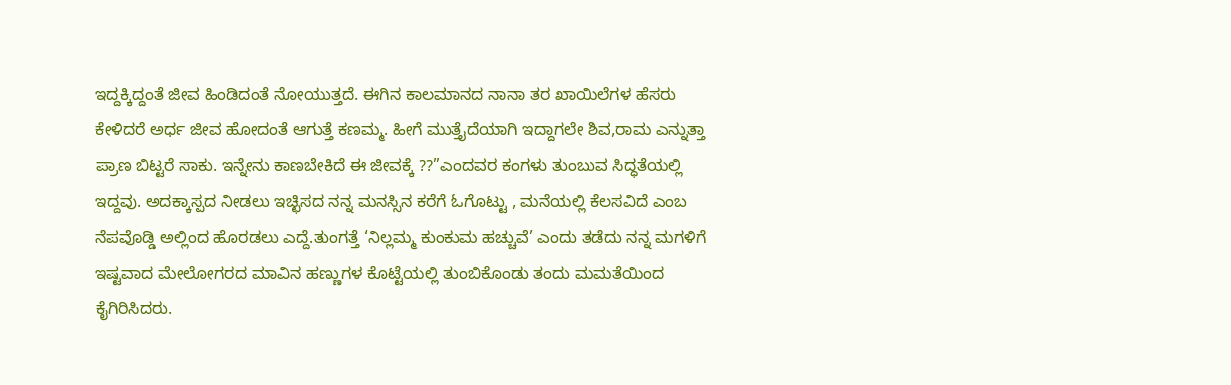ಇದ್ದಕ್ಕಿದ್ದಂತೆ ಜೀವ ಹಿಂಡಿದಂತೆ ನೋಯುತ್ತದೆ. ಈಗಿನ ಕಾಲಮಾನದ ನಾನಾ ತರ ಖಾಯಿಲೆಗಳ ಹೆಸರು ಕೇಳಿದರೆ ಅರ್ಧ ಜೀವ ಹೋದಂತೆ ಆಗುತ್ತೆ ಕಣಮ್ಮ. ಹೀಗೆ ಮುತ್ತೈದೆಯಾಗಿ ಇದ್ದಾಗಲೇ ಶಿವ,ರಾಮ ಎನ್ನುತ್ತಾ ಪ್ರಾಣ ಬಿಟ್ಟರೆ ಸಾಕು. ಇನ್ನೇನು ಕಾಣಬೇಕಿದೆ ಈ ಜೀವಕ್ಕೆ ??”ಎಂದವರ ಕಂಗಳು ತುಂಬುವ ಸಿದ್ಧತೆಯಲ್ಲಿ ಇದ್ದವು. ಅದಕ್ಕಾಸ್ಪದ ನೀಡಲು ಇಚ್ಛಿಸದ ನನ್ನ ಮನಸ್ಸಿನ ಕರೆಗೆ ಓಗೊಟ್ಟು , ಮನೆಯಲ್ಲಿ ಕೆಲಸವಿದೆ ಎಂಬ ನೆಪವೊಡ್ಡಿ ಅಲ್ಲಿಂದ ಹೊರಡಲು ಎದ್ದೆ.ತುಂಗತ್ತೆ ‘ನಿಲ್ಲಮ್ಮ ಕುಂಕುಮ ಹಚ್ಚುವೆ’ ಎಂದು ತಡೆದು ನನ್ನ ಮಗಳಿಗೆ ಇಷ್ಟವಾದ ಮೇಲೋಗರದ ಮಾವಿನ ಹಣ್ಣುಗಳ ಕೊಟ್ಟೆಯಲ್ಲಿ ತುಂಬಿಕೊಂಡು ತಂದು ಮಮತೆಯಿಂದ ಕೈಗಿರಿಸಿದರು.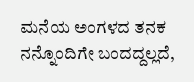ಮನೆಯ ಅಂಗಳದ ತನಕ ನನ್ನೊಂದಿಗೇ ಬಂದದ್ದಲ್ಲದೆ,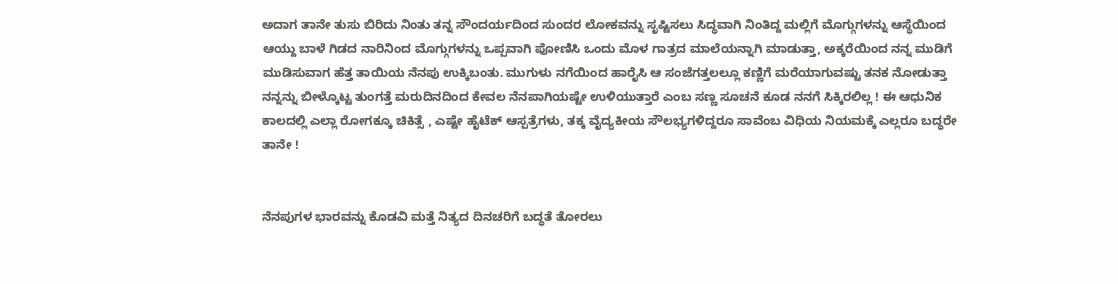ಅದಾಗ ತಾನೇ ತುಸು ಬಿರಿದು ನಿಂತು ತನ್ನ ಸೌಂದರ್ಯದಿಂದ ಸುಂದರ ಲೋಕವನ್ನು ಸೃಷ್ಟಿಸಲು ಸಿದ್ಧವಾಗಿ ನಿಂತಿದ್ದ ಮಲ್ಲಿಗೆ ಮೊಗ್ಗುಗಳನ್ನು ಆಸ್ಥೆಯಿಂದ ಆಯ್ದು ಬಾಳೆ ಗಿಡದ ನಾರಿನಿಂದ ಮೊಗ್ಗುಗಳನ್ನು ಒಪ್ಪವಾಗಿ ಪೋಣಿಸಿ ಒಂದು ಮೊಳ ಗಾತ್ರದ ಮಾಲೆಯನ್ನಾಗಿ ಮಾಡುತ್ತಾ, ಅಕ್ಕರೆಯಿಂದ ನನ್ನ ಮುಡಿಗೆ ಮುಡಿಸುವಾಗ ಹೆತ್ತ ತಾಯಿಯ ನೆನಪು ಉಕ್ಕಿಬಂತು. ಮುಗುಳು ನಗೆಯಿಂದ ಹಾರೈಸಿ ಆ ಸಂಜೆಗತ್ತಲಲ್ಲೂ ಕಣ್ಣಿಗೆ ಮರೆಯಾಗುವಷ್ಟು ತನಕ ನೋಡುತ್ತಾ ನನ್ನನ್ನು ಬೀಳ್ಕೊಟ್ಟ ತುಂಗತ್ತೆ ಮರುದಿನದಿಂದ ಕೇವಲ ನೆನಪಾಗಿಯಷ್ಟೇ ಉಳಿಯುತ್ತಾರೆ ಎಂಬ ಸಣ್ಣ ಸೂಚನೆ ಕೂಡ ನನಗೆ ಸಿಕ್ಕಿರಲಿಲ್ಲ ! ಈ ಆಧುನಿಕ ಕಾಲದಲ್ಲಿ ಎಲ್ಲಾ ರೋಗಕ್ಕೂ ಚಿಕಿತ್ಸೆ , ಎಷ್ಟೇ ಹೈಟೆಕ್ ಆಸ್ಪತ್ರೆಗಳು, ತಕ್ಕ ವೈದ್ಯಕೀಯ ಸೌಲಭ್ಯಗಳಿದ್ದರೂ ಸಾವೆಂಬ ವಿಧಿಯ ನಿಯಮಕ್ಕೆ ಎಲ್ಲರೂ ಬದ್ಧರೇ ತಾನೇ !


ನೆನಪುಗಳ ಭಾರವನ್ನು ಕೊಡವಿ ಮತ್ತೆ ನಿತ್ಯದ ದಿನಚರಿಗೆ ಬದ್ಧತೆ ತೋರಲು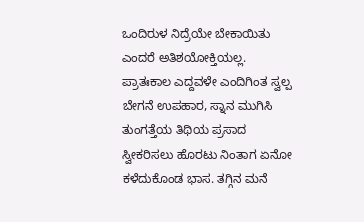ಒಂದಿರುಳ ನಿದ್ರೆಯೇ ಬೇಕಾಯಿತು ಎಂದರೆ ಅತಿಶಯೋಕ್ತಿಯಲ್ಲ.
ಪ್ರಾತಃಕಾಲ ಎದ್ದವಳೇ ಎಂದಿಗಿಂತ ಸ್ವಲ್ಪ ಬೇಗನೆ ಉಪಹಾರ, ಸ್ನಾನ ಮುಗಿಸಿ ತುಂಗತ್ತೆಯ ತಿಥಿಯ ಪ್ರಸಾದ ಸ್ವೀಕರಿಸಲು ಹೊರಟು ನಿಂತಾಗ ಏನೋ ಕಳೆದುಕೊಂಡ ಭಾಸ. ತಗ್ಗಿನ ಮನೆ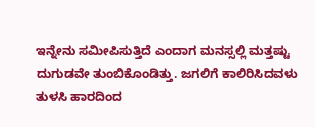ಇನ್ನೇನು ಸಮೀಪಿಸುತ್ತಿದೆ ಎಂದಾಗ ಮನಸ್ಸಲ್ಲಿ ಮತ್ತಷ್ಟು ದುಗುಡವೇ ತುಂಬಿಕೊಂಡಿತ್ತು. ಜಗಲಿಗೆ ಕಾಲಿರಿಸಿದವಳು ತುಳಸಿ ಹಾರದಿಂದ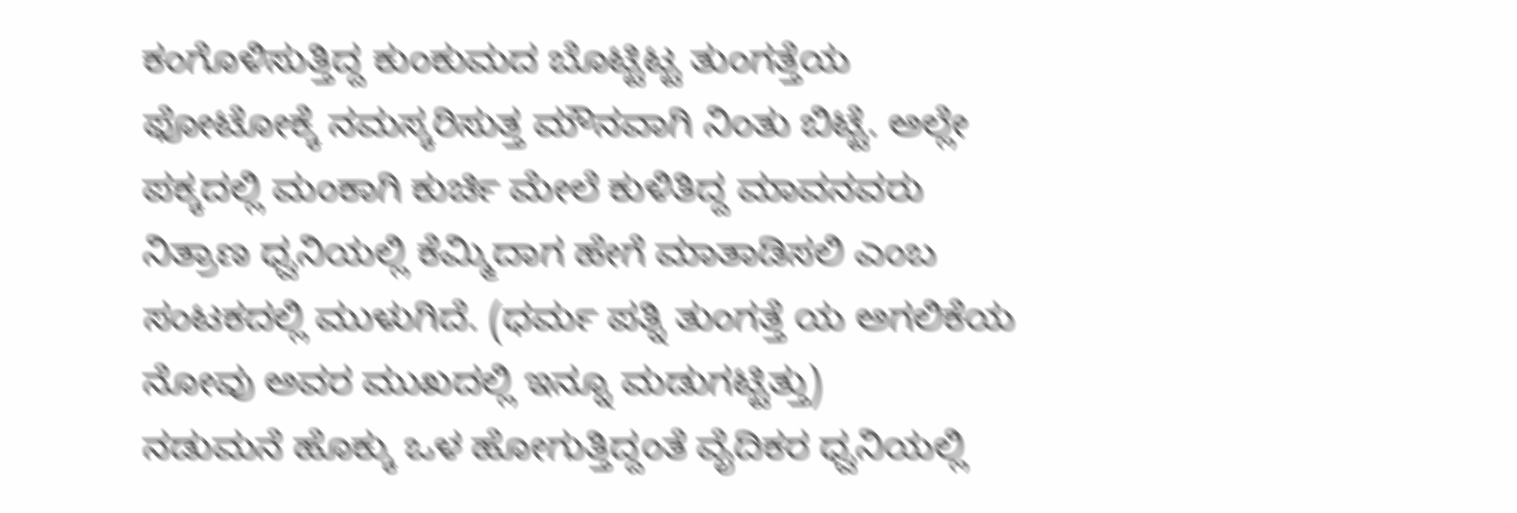ಕಂಗೊಳಿಸುತ್ತಿದ್ದ ಕುಂಕುಮದ ಬೊಟ್ಟಿಟ್ಟ ತುಂಗತ್ತೆಯ ಫೋಟೋಕ್ಕೆ ನಮಸ್ಕರಿಸುತ್ತ ಮೌನವಾಗಿ ನಿಂತು ಬಿಟ್ಟೆ. ಅಲ್ಲೇ ಪಕ್ಕದಲ್ಲಿ ಮಂಕಾಗಿ ಕುರ್ಚಿ ಮೇಲೆ ಕುಳಿತಿದ್ದ ಮಾವನವರು ನಿತ್ರಾಣ ಧ್ವನಿಯಲ್ಲಿ ಕೆಮ್ಮಿದಾಗ ಹೇಗೆ ಮಾತಾಡಿಸಲಿ ಎಂಬ ಸಂಟಕದಲ್ಲಿ ಮುಳುಗಿದೆ. (ಧರ್ಮ ಪತ್ನಿ ತುಂಗತ್ತೆ ಯ ಅಗಲಿಕೆಯ ನೋವು ಅವರ ಮುಖದಲ್ಲಿ ಇನ್ನೂ ಮಡುಗಟ್ಟಿತ್ತು)
ನಡುಮನೆ ಹೊಕ್ಕು ಒಳ ಹೋಗುತ್ತಿದ್ದಂತೆ ವೈದಿಕರ ಧ್ವನಿಯಲ್ಲಿ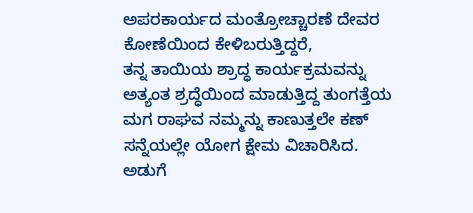ಅಪರಕಾರ್ಯದ ಮಂತ್ರೋಚ್ಚಾರಣೆ ದೇವರ ಕೋಣೆಯಿಂದ ಕೇಳಿಬರುತ್ತಿದ್ದರೆ,
ತನ್ನ ತಾಯಿಯ ಶ್ರಾದ್ಧ ಕಾರ್ಯಕ್ರಮವನ್ನು ಅತ್ಯಂತ ಶ್ರದ್ಧೆಯಿಂದ ಮಾಡುತ್ತಿದ್ದ ತುಂಗತ್ತೆಯ ಮಗ ರಾಘವ ನಮ್ಮನ್ನು ಕಾಣುತ್ತಲೇ ಕಣ್ ಸನ್ನೆಯಲ್ಲೇ ಯೋಗ ಕ್ಷೇಮ ವಿಚಾರಿಸಿದ. ಅಡುಗೆ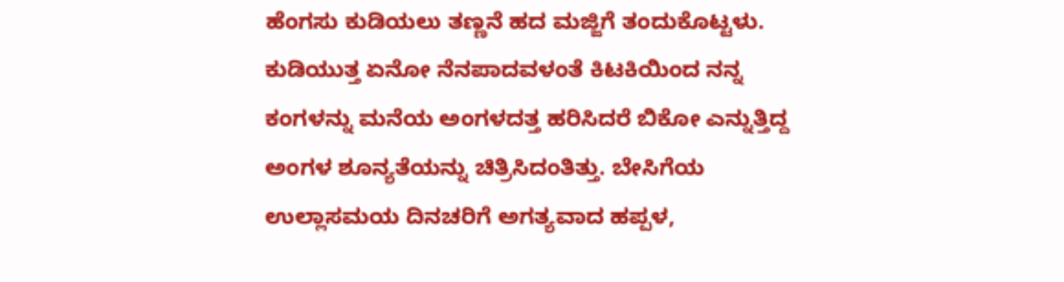ಹೆಂಗಸು ಕುಡಿಯಲು ತಣ್ಣನೆ ಹದ ಮಜ್ಜಿಗೆ ತಂದುಕೊಟ್ಟಳು. ಕುಡಿಯುತ್ತ ಏನೋ ನೆನಪಾದವಳಂತೆ ಕಿಟಕಿಯಿಂದ ನನ್ನ ಕಂಗಳನ್ನು ಮನೆಯ ಅಂಗಳದತ್ತ ಹರಿಸಿದರೆ ಬಿಕೋ ಎನ್ನುತ್ತಿದ್ದ ಅಂಗಳ ಶೂನ್ಯತೆಯನ್ನು ಚಿತ್ರಿಸಿದಂತಿತ್ತು. ಬೇಸಿಗೆಯ ಉಲ್ಲಾಸಮಯ ದಿನಚರಿಗೆ ಅಗತ್ಯವಾದ ಹಪ್ಪಳ,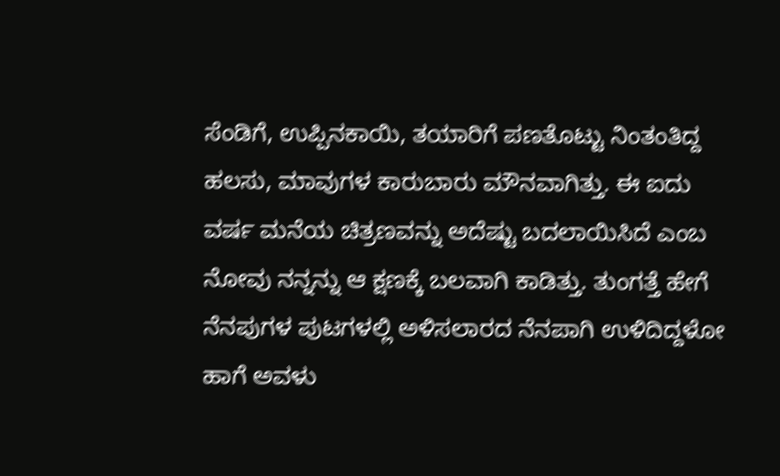ಸೆಂಡಿಗೆ, ಉಪ್ಪಿನಕಾಯಿ, ತಯಾರಿಗೆ ಪಣತೊಟ್ಟು ನಿಂತಂತಿದ್ದ ಹಲಸು, ಮಾವುಗಳ ಕಾರುಬಾರು ಮೌನವಾಗಿತ್ತು. ಈ ಐದು ವರ್ಷ ಮನೆಯ ಚಿತ್ರಣವನ್ನು ಅದೆಷ್ಟು ಬದಲಾಯಿಸಿದೆ ಎಂಬ ನೋವು ನನ್ನನ್ನು ಆ ಕ್ಷಣಕ್ಕೆ ಬಲವಾಗಿ ಕಾಡಿತ್ತು. ತುಂಗತ್ತೆ ಹೇಗೆ ನೆನಪುಗಳ ಪುಟಗಳಲ್ಲಿ ಅಳಿಸಲಾರದ ನೆನಪಾಗಿ ಉಳಿದಿದ್ದಳೋ ಹಾಗೆ ಅವಳು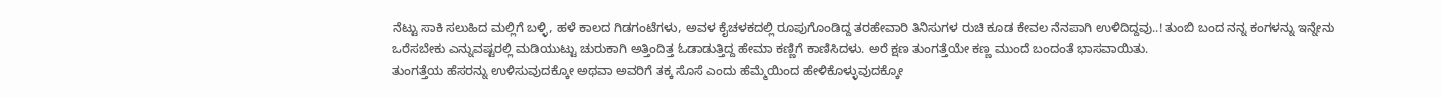ನೆಟ್ಟು ಸಾಕಿ ಸಲುಹಿದ ಮಲ್ಲಿಗೆ ಬಳ್ಳಿ, ಹಳೆ ಕಾಲದ ಗಿಡಗಂಟೆಗಳು, ಅವಳ ಕೈಚಳಕದಲ್ಲಿ ರೂಪುಗೊಂಡಿದ್ದ ತರಹೇವಾರಿ ತಿನಿಸುಗಳ ರುಚಿ ಕೂಡ ಕೇವಲ ನೆನಪಾಗಿ ಉಳಿದಿದ್ದವು..! ತುಂಬಿ ಬಂದ ನನ್ನ ಕಂಗಳನ್ನು ಇನ್ನೇನು ಒರೆಸಬೇಕು ಎನ್ನುವಷ್ಟರಲ್ಲಿ ಮಡಿಯುಟ್ಟು ಚುರುಕಾಗಿ ಅತ್ತಿಂದಿತ್ತ ಓಡಾಡುತ್ತಿದ್ದ ಹೇಮಾ ಕಣ್ಣಿಗೆ ಕಾಣಿಸಿದಳು. ಅರೆ ಕ್ಷಣ ತುಂಗತ್ತೆಯೇ ಕಣ್ಣ ಮುಂದೆ ಬಂದಂತೆ ಭಾಸವಾಯಿತು.
ತುಂಗತ್ತೆಯ ಹೆಸರನ್ನು ಉಳಿಸುವುದಕ್ಕೋ ಅಥವಾ ಅವರಿಗೆ ತಕ್ಕ ಸೊಸೆ ಎಂದು ಹೆಮ್ಮೆಯಿಂದ ಹೇಳಿಕೊಳ್ಳುವುದಕ್ಕೋ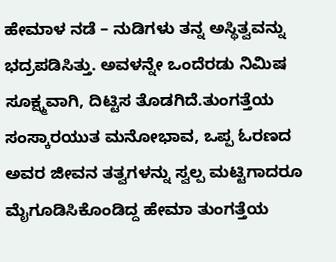ಹೇಮಾಳ ನಡೆ – ನುಡಿಗಳು ತನ್ನ ಅಸ್ಥಿತ್ವವನ್ನು ಭದ್ರಪಡಿಸಿತ್ತು. ಅವಳನ್ನೇ ಒಂದೆರಡು ನಿಮಿಷ ಸೂಕ್ಷ್ಮವಾಗಿ, ದಿಟ್ಟಿಸ ತೊಡಗಿದೆ.ತುಂಗತ್ತೆಯ ಸಂಸ್ಕಾರಯುತ ಮನೋಭಾವ, ಒಪ್ಪ ಓರಣದ ಅವರ ಜೀವನ ತತ್ವಗಳನ್ನು ಸ್ವಲ್ಪ ಮಟ್ಟಿಗಾದರೂ ಮೈಗೂಡಿಸಿಕೊಂಡಿದ್ದ ಹೇಮಾ ತುಂಗತ್ತೆಯ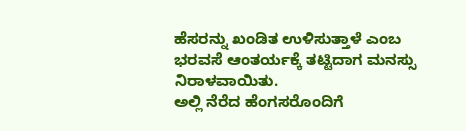ಹೆಸರನ್ನು ಖಂಡಿತ ಉಳಿಸುತ್ತಾಳೆ ಎಂಬ ಭರವಸೆ ಆಂತರ್ಯಕ್ಕೆ ತಟ್ಟಿದಾಗ ಮನಸ್ಸು ನಿರಾಳವಾಯಿತು.
ಅಲ್ಲಿ ನೆರೆದ ಹೆಂಗಸರೊಂದಿಗೆ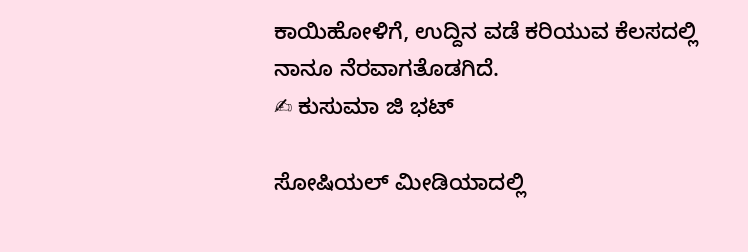ಕಾಯಿಹೋಳಿಗೆ, ಉದ್ದಿನ ವಡೆ ಕರಿಯುವ ಕೆಲಸದಲ್ಲಿ ನಾನೂ ನೆರವಾಗತೊಡಗಿದೆ.
✍ ಕುಸುಮಾ ಜಿ ಭಟ್

ಸೋಷಿಯಲ್‌ ಮೀಡಿಯಾದಲ್ಲಿ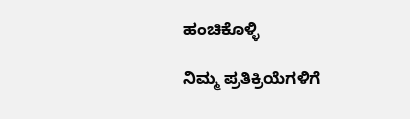ಹಂಚಿಕೊಳ್ಳಿ

ನಿಮ್ಮ ಪ್ರತಿಕ್ರಿಯೆಗಳಿಗೆ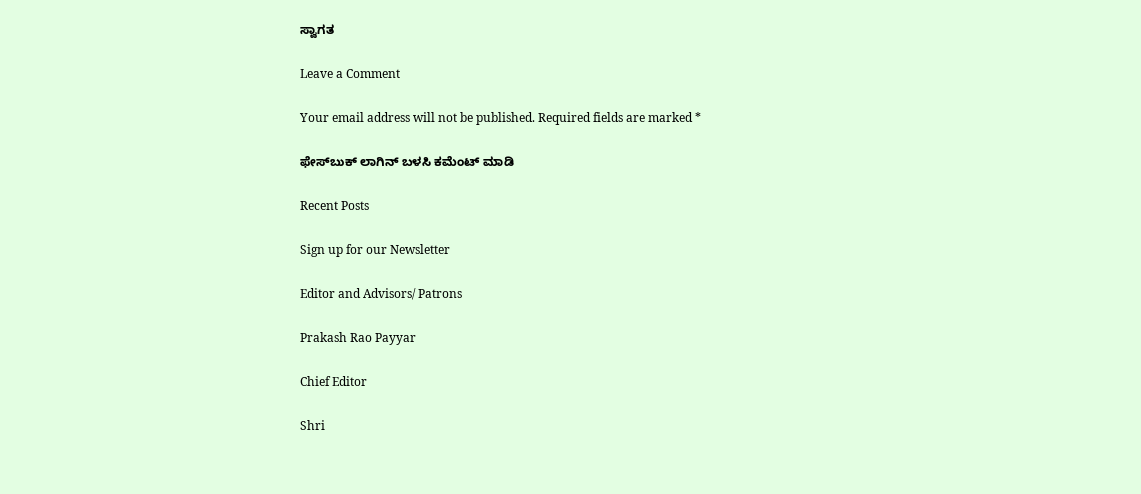ಸ್ವಾಗತ

Leave a Comment

Your email address will not be published. Required fields are marked *

ಫೇಸ್‌ಬುಕ್‌ ಲಾಗಿನ್ ಬಳಸಿ ಕಮೆಂಟ್‌ ಮಾಡಿ

Recent Posts

Sign up for our Newsletter

Editor and Advisors/ Patrons

Prakash Rao Payyar

Chief Editor

Shri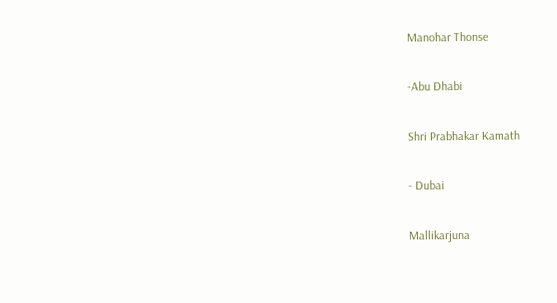Manohar Thonse

-Abu Dhabi

Shri Prabhakar Kamath

- Dubai

Mallikarjuna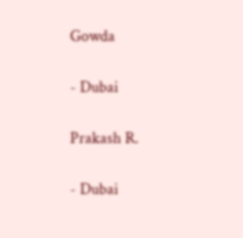Gowda

- Dubai

Prakash R.

- Dubai